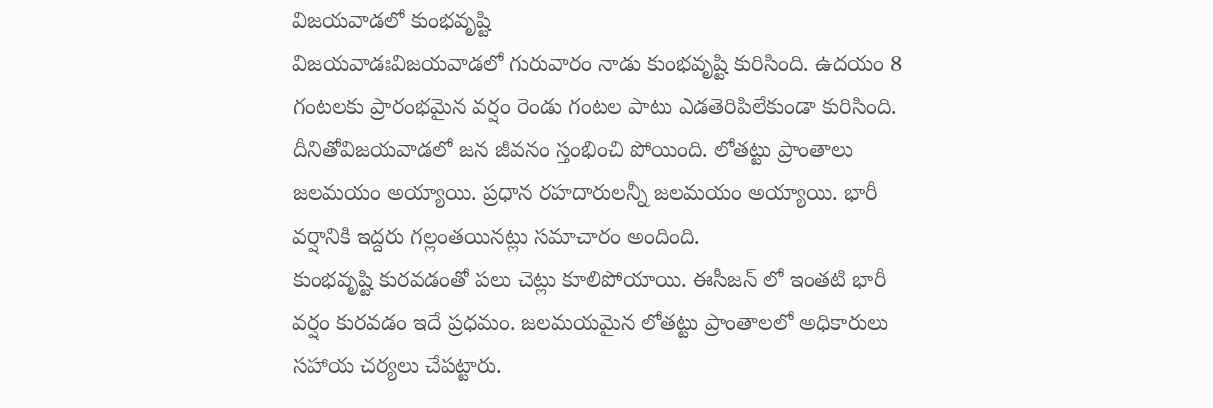విజయవాడలో కుంభవృష్టి
విజయవాడఃవిజయవాడలో గురువారం నాడు కుంభవృష్టి కురిసింది. ఉదయం 8 గంటలకు ప్రారంభమైన వర్షం రెండు గంటల పాటు ఎడతెరిపిలేకుండా కురిసింది. దీనితోవిజయవాడలో జన జీవనం స్తంభించి పోయింది. లోతట్టు ప్రాంతాలు జలమయం అయ్యాయి. ప్రధాన రహదారులన్నీ జలమయం అయ్యాయి. భారీ వర్షానికి ఇద్దరు గల్లంతయినట్లు సమాచారం అందింది.
కుంభవృష్టి కురవడంతో పలు చెట్లు కూలిపోయాయి. ఈసీజన్ లో ఇంతటి భారీ వర్షం కురవడం ఇదే ప్రధమం. జలమయమైన లోతట్టు ప్రాంతాలలో అధికారులు సహాయ చర్యలు చేపట్టారు.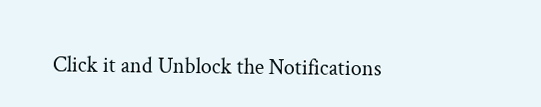Click it and Unblock the Notifications